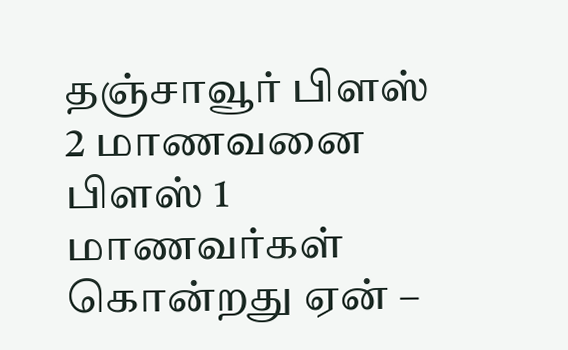தஞ்சாவூர் பிளஸ் 2 மாணவனை பிளஸ் 1 மாணவர்கள் கொன்றது ஏன் –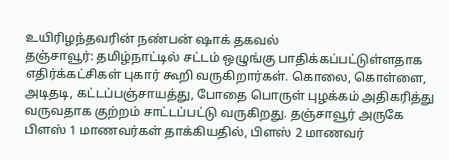உயிரிழந்தவரின் நண்பன் ஷாக் தகவல்
தஞ்சாவூர்: தமிழ்நாட்டில் சட்டம் ஒழுங்கு பாதிக்கப்பட்டுள்ளதாக எதிர்க்கட்சிகள் புகார் கூறி வருகிறார்கள். கொலை, கொள்ளை, அடிதடி, கட்டப்பஞ்சாயத்து, போதை பொருள் புழக்கம் அதிகரித்து வருவதாக குற்றம் சாட்டப்பட்டு வருகிறது. தஞ்சாவூர் அருகே பிளஸ் 1 மாணவர்கள் தாக்கியதில், பிளஸ் 2 மாணவர்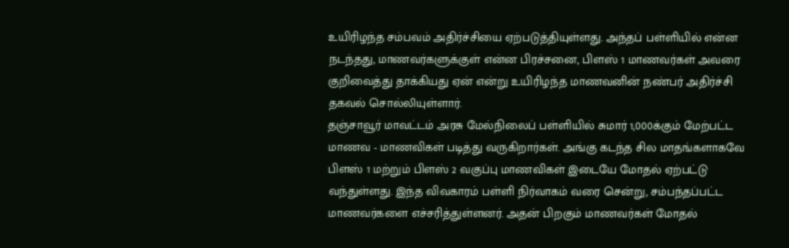உயிரிழந்த சம்பவம் அதிர்ச்சியை ஏற்படுத்தியுள்ளது. அந்தப் பள்ளியில் என்ன நடந்தது, மாணவர்களுக்குள் என்ன பிரச்சனை, பிளஸ் 1 மாணவர்கள் அவரை குறிவைத்து தாக்கியது ஏன் என்று உயிரிழந்த மாணவனின் நண்பர் அதிர்ச்சி தகவல் சொல்லியுள்ளார்.
தஞ்சாவூர் மாவட்டம் அரசு மேல்நிலைப் பள்ளியில் சுமார் 1,000க்கும் மேற்பட்ட மாணவ - மாணவிகள் படித்து வருகிறார்கள். அங்கு கடந்த சில மாதங்களாகவே பிளஸ் 1 மற்றும் பிளஸ் 2 வகுப்பு மாணவிகள் இடையே மோதல் ஏற்பட்டு வந்துள்ளது. இந்த விவகாரம் பள்ளி நிர்வாகம் வரை சென்று, சம்பந்தப்பட்ட மாணவர்களை எச்சரித்துள்ளனர். அதன் பிறகும் மாணவர்கள் மோதல்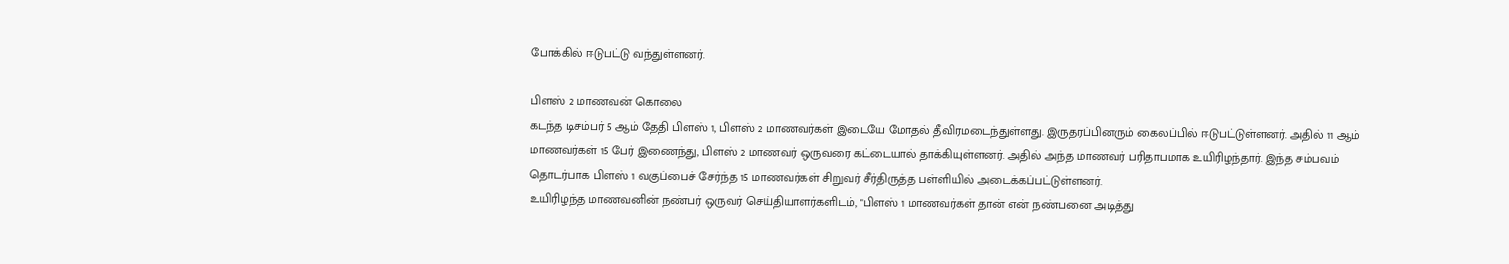போக்கில் ஈடுபட்டு வந்துள்ளனர்.

பிளஸ் 2 மாணவன் கொலை
கடந்த டிசம்பர் 5 ஆம் தேதி பிளஸ் 1, பிளஸ் 2 மாணவர்கள் இடையே மோதல் தீவிரமடைந்துள்ளது. இருதரப்பினரும் கைலப்பில் ஈடுபட்டுள்ளனர். அதில் 11 ஆம் மாணவர்கள் 15 பேர் இணைந்து, பிளஸ் 2 மாணவர் ஒருவரை கட்டையால் தாக்கியுள்ளனர். அதில் அந்த மாணவர் பரிதாபமாக உயிரிழந்தார். இந்த சம்பவம் தொடர்பாக பிளஸ் 1 வகுப்பைச் சேர்ந்த 15 மாணவர்கள் சிறுவர் சீர்திருத்த பள்ளியில் அடைக்கப்பட்டுள்ளனர்.
உயிரிழந்த மாணவனின் நண்பர் ஒருவர் செய்தியாளர்களிடம், "பிளஸ் 1 மாணவர்கள் தான் என் நண்பனை அடித்து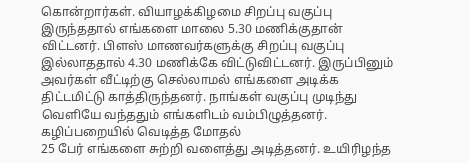கொன்றார்கள். வியாழக்கிழமை சிறப்பு வகுப்பு இருந்ததால் எங்களை மாலை 5.30 மணிக்குதான் விட்டனர். பிளஸ் மாணவர்களுக்கு சிறப்பு வகுப்பு இல்லாததால் 4.30 மணிக்கே விட்டுவிட்டனர். இருப்பினும் அவர்கள் வீட்டிற்கு செல்லாமல் எங்களை அடிக்க திட்டமிட்டு காத்திருந்தனர். நாங்கள் வகுப்பு முடிந்து வெளியே வந்ததும் எங்களிடம் வம்பிழுத்தனர்.
கழிப்பறையில் வெடித்த மோதல்
25 பேர் எங்களை சுற்றி வளைத்து அடித்தனர். உயிரிழந்த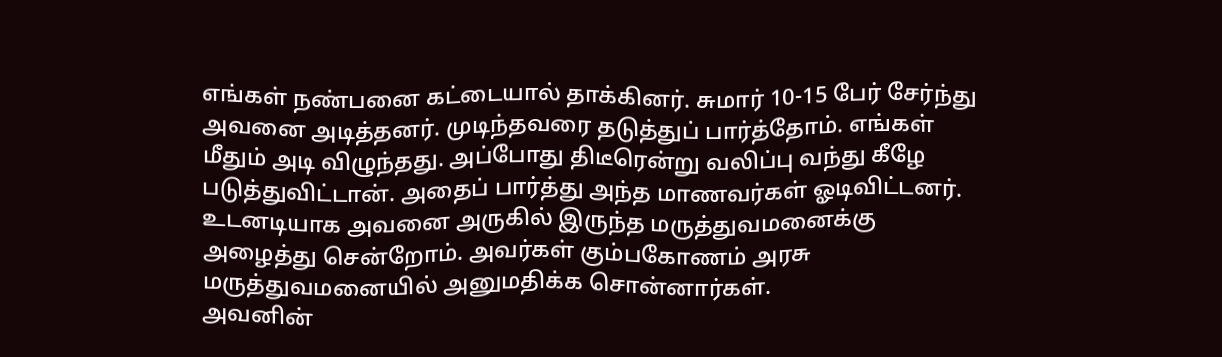எங்கள் நண்பனை கட்டையால் தாக்கினர். சுமார் 10-15 பேர் சேர்ந்து அவனை அடித்தனர். முடிந்தவரை தடுத்துப் பார்த்தோம். எங்கள் மீதும் அடி விழுந்தது. அப்போது திடீரென்று வலிப்பு வந்து கீழே படுத்துவிட்டான். அதைப் பார்த்து அந்த மாணவர்கள் ஓடிவிட்டனர். உடனடியாக அவனை அருகில் இருந்த மருத்துவமனைக்கு அழைத்து சென்றோம். அவர்கள் கும்பகோணம் அரசு மருத்துவமனையில் அனுமதிக்க சொன்னார்கள்.
அவனின்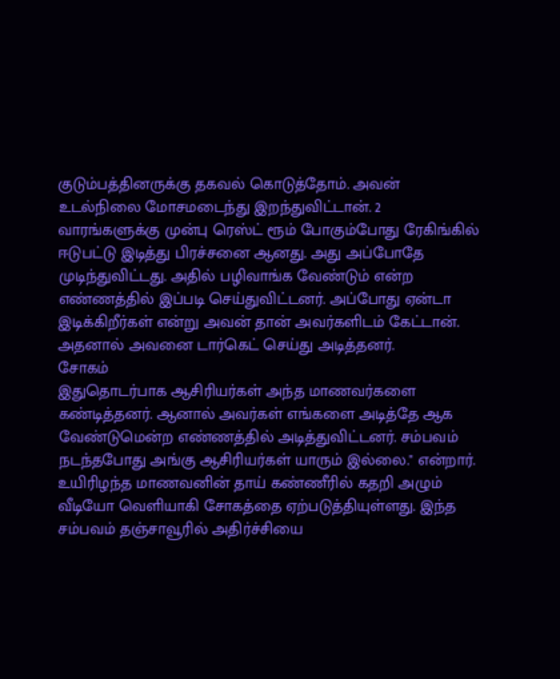குடும்பத்தினருக்கு தகவல் கொடுத்தோம். அவன் உடல்நிலை மோசமடைந்து இறந்துவிட்டான். 2 வாரங்களுக்கு முன்பு ரெஸ்ட் ரூம் போகும்போது ரேகிங்கில் ஈடுபட்டு இடித்து பிரச்சனை ஆனது. அது அப்போதே முடிந்துவிட்டது. அதில் பழிவாங்க வேண்டும் என்ற எண்ணத்தில் இப்படி செய்துவிட்டனர். அப்போது ஏன்டா இடிக்கிறீர்கள் என்று அவன் தான் அவர்களிடம் கேட்டான். அதனால் அவனை டார்கெட் செய்து அடித்தனர்.
சோகம்
இதுதொடர்பாக ஆசிரியர்கள் அந்த மாணவர்களை கண்டித்தனர். ஆனால் அவர்கள் எங்களை அடித்தே ஆக வேண்டுமென்ற எண்ணத்தில் அடித்துவிட்டனர். சம்பவம் நடந்தபோது அங்கு ஆசிரியர்கள் யாரும் இல்லை." என்றார். உயிரிழந்த மாணவனின் தாய் கண்ணீரில் கதறி அழும் வீடியோ வெளியாகி சோகத்தை ஏற்படுத்தியுள்ளது. இந்த சம்பவம் தஞ்சாவூரில் அதிர்ச்சியை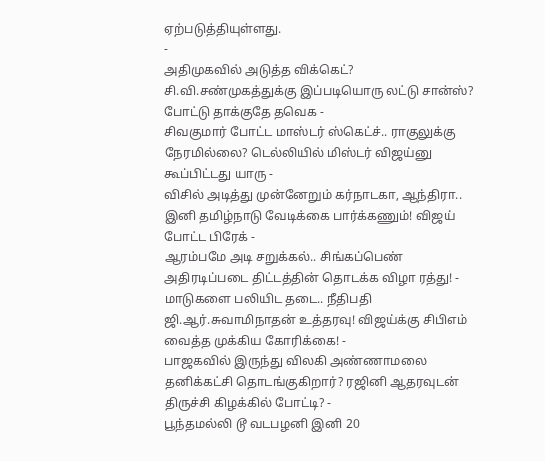ஏற்படுத்தியுள்ளது.
-
அதிமுகவில் அடுத்த விக்கெட்? சி.வி.சண்முகத்துக்கு இப்படியொரு லட்டு சான்ஸ்? போட்டு தாக்குதே தவெக -
சிவகுமார் போட்ட மாஸ்டர் ஸ்கெட்ச்.. ராகுலுக்கு நேரமில்லை? டெல்லியில் மிஸ்டர் விஜய்னு கூப்பிட்டது யாரு -
விசில் அடித்து முன்னேறும் கர்நாடகா, ஆந்திரா.. இனி தமிழ்நாடு வேடிக்கை பார்க்கணும்! விஜய் போட்ட பிரேக் -
ஆரம்பமே அடி சறுக்கல்.. சிங்கப்பெண் அதிரடிப்படை திட்டத்தின் தொடக்க விழா ரத்து! -
மாடுகளை பலியிட தடை.. நீதிபதி ஜி.ஆர்.சுவாமிநாதன் உத்தரவு! விஜய்க்கு சிபிஎம் வைத்த முக்கிய கோரிக்கை! -
பாஜகவில் இருந்து விலகி அண்ணாமலை தனிக்கட்சி தொடங்குகிறார்? ரஜினி ஆதரவுடன் திருச்சி கிழக்கில் போட்டி? -
பூந்தமல்லி டூ வடபழனி இனி 20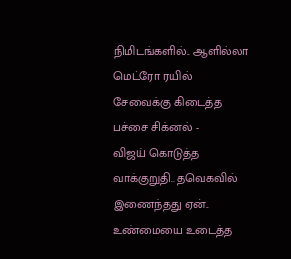நிமிடங்களில்.. ஆளில்லா மெட்ரோ ரயில் சேவைக்கு கிடைத்த பச்சை சிக்னல் -
விஜய் கொடுத்த வாக்குறுதி.. தவெகவில் இணைந்தது ஏன்.. உண்மையை உடைத்த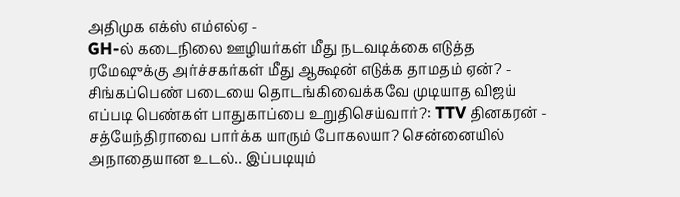அதிமுக எக்ஸ் எம்எல்ஏ -
GH-ல் கடைநிலை ஊழியர்கள் மீது நடவடிக்கை எடுத்த ரமேஷுக்கு அர்ச்சகர்கள் மீது ஆக்ஷன் எடுக்க தாமதம் ஏன்? -
சிங்கப்பெண் படையை தொடங்கிவைக்கவே முடியாத விஜய் எப்படி பெண்கள் பாதுகாப்பை உறுதிசெய்வார்?: TTV தினகரன் -
சத்யேந்திராவை பார்க்க யாரும் போகலயா? சென்னையில் அநாதையான உடல்.. இப்படியும்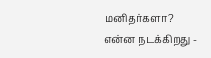மனிதர்களா? என்ன நடக்கிறது -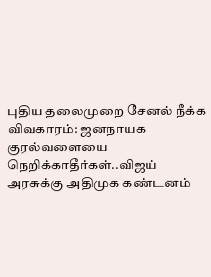புதிய தலைமுறை சேனல் நீக்க விவகாரம்: ஜனநாயக குரல்வளையை நெறிக்காதீர்கள்..விஜய் அரசுக்கு அதிமுக கண்டனம்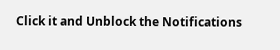Click it and Unblock the Notifications